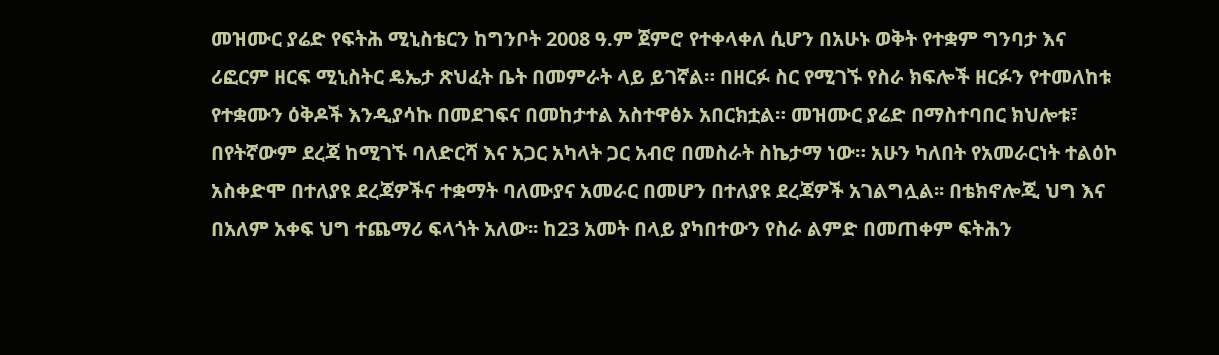መዝሙር ያሬድ የፍትሕ ሚኒስቴርን ከግንቦት 2008 ዓ.ም ጀምሮ የተቀላቀለ ሲሆን በአሁኑ ወቅት የተቋም ግንባታ እና ሪፎርም ዘርፍ ሚኒስትር ዴኤታ ጽህፈት ቤት በመምራት ላይ ይገኛል። በዘርፉ ስር የሚገኙ የስራ ክፍሎች ዘርፉን የተመለከቱ የተቋሙን ዕቅዶች እንዲያሳኩ በመደገፍና በመከታተል አስተዋፅኦ አበርክቷል። መዝሙር ያሬድ በማስተባበር ክህሎቱ፣ በየትኛውም ደረጃ ከሚገኙ ባለድርሻ እና አጋር አካላት ጋር አብሮ በመስራት ስኬታማ ነው። አሁን ካለበት የአመራርነት ተልዕኮ አስቀድሞ በተለያዩ ደረጃዎችና ተቋማት ባለሙያና አመራር በመሆን በተለያዩ ደረጃዎች አገልግሏል፡፡ በቴክኖሎጂ ህግ እና በአለም አቀፍ ህግ ተጨማሪ ፍላጎት አለው፡፡ ከ23 አመት በላይ ያካበተውን የስራ ልምድ በመጠቀም ፍትሕን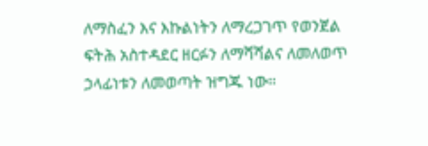ለማስፈን እና እኩልነትን ለማረጋገጥ የወንጀል ፍትሕ አስተዳደር ዘርፉን ለማሻሻልና ለመለወጥ ኃላፊነቱን ለመወጣት ዝግጁ ነው።